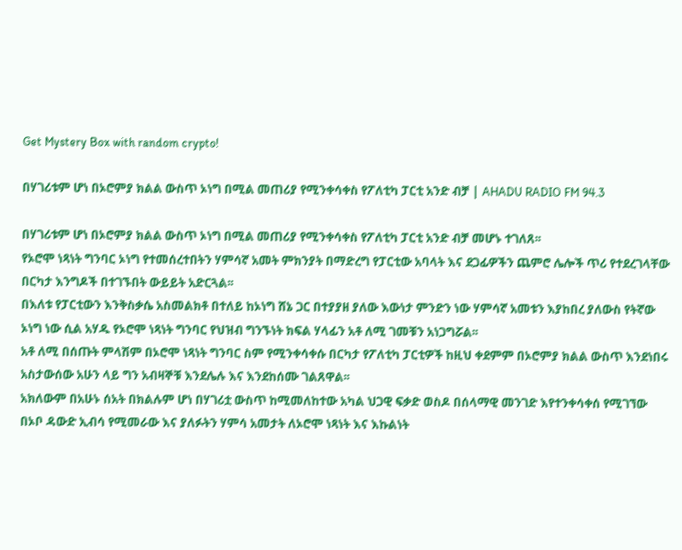Get Mystery Box with random crypto!

በሃገሪቱም ሆነ በኦሮምያ ክልል ውስጥ ኦነግ በሚል መጠሪያ የሚንቀሳቀስ የፖለቲካ ፓርቲ አንድ ብቻ | AHADU RADIO FM 94.3

በሃገሪቱም ሆነ በኦሮምያ ክልል ውስጥ ኦነግ በሚል መጠሪያ የሚንቀሳቀስ የፖለቲካ ፓርቲ አንድ ብቻ መሆኑ ተገለጸ፡፡
የኦሮሞ ነጻነት ግንባር ኦነግ የተመሰረተበትን ሃምሳኛ አመት ምክንያት በማድረግ የፓርቲው አባላት እና ደጋፊዎችን ጨምሮ ሌሎች ጥሪ የተደረገላቸው በርካታ እንግዶች በተገኙበት ውይይት አድርጓል፡፡
በእለቱ የፓርቲውን እንቅስቃሴ አስመልክቶ በተለይ ከኦነግ ሸኔ ጋር በተያያዘ ያለው እውነታ ምንድን ነው ሃምሳኛ አመቱን እያከበረ ያለውስ የትኛው ኦነግ ነው ሲል አሃዱ የኦሮሞ ነጻነት ግንባር የህዝብ ግንኙነት ክፍል ሃላፊን አቶ ለሚ ገመቹን አነጋግሯል፡፡
አቶ ለሚ በሰጡት ምላሽም በኦሮሞ ነጻነት ግንባር ስም የሚንቀሳቀሱ በርካታ የፖለቲካ ፓርቲዎች ከዚህ ቀደምም በኦሮምያ ክልል ውስጥ እንደነበሩ አስታውሰው አሁን ላይ ግን አብዛኞቹ እንደሌሉ እና እንደከሰሙ ገልጸዋል፡፡
አክለውም በአሁኑ ሰአት በክልሉም ሆነ በሃገሪቷ ውስጥ ከሚመለከተው አካል ህጋዊ ፍቃድ ወስዶ በሰላማዊ መንገድ እየተንቀሳቀሰ የሚገኘው በኦቦ ዳውድ ኢብሳ የሚመራው እና ያለፉትን ሃምሳ አመታት ለኦሮሞ ነጻነት እና እኩልነት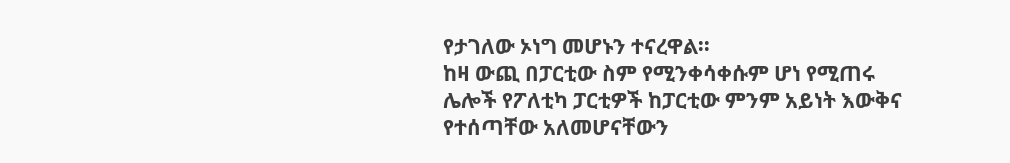የታገለው ኦነግ መሆኑን ተናረዋል፡፡
ከዛ ውጪ በፓርቲው ስም የሚንቀሳቀሱም ሆነ የሚጠሩ ሌሎች የፖለቲካ ፓርቲዎች ከፓርቲው ምንም አይነት እውቅና የተሰጣቸው አለመሆናቸውን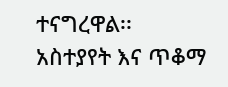ተናግረዋል፡፡
አስተያየት እና ጥቆማ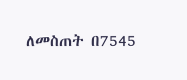ለመስጠት በ7545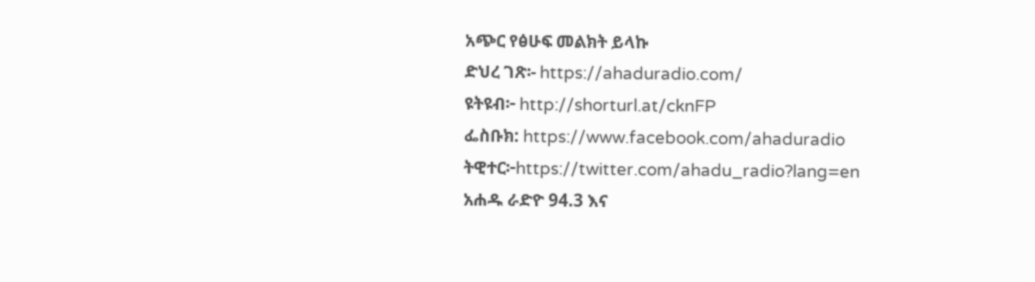አጭር የፅሁፍ መልክት ይላኩ
ድህረ ገጽ፡- https://ahaduradio.com/
ዩትዩብ፦ http://shorturl.at/cknFP
ፌስቡክ: https://www.facebook.com/ahaduradio
ትዊተር፦https://twitter.com/ahadu_radio?lang=en
አሐዱ ራድዮ 94.3 እና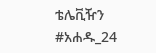ቴሌቪዥን #አሐዱ_24